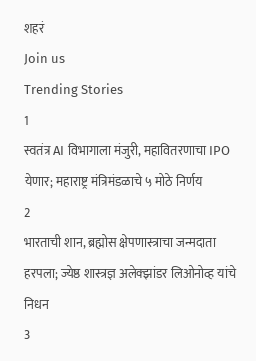शहरं
Join us
Trending Stories
1
स्वतंत्र AI विभागाला मंजुरी, महावितरणाचा IPO येणार; महाराष्ट्र मंत्रिमंडळाचे ५ मोठे निर्णय
2
भारताची शान, ब्रह्मोस क्षेपणास्त्राचा जन्मदाता हरपला; ज्येष्ठ शास्त्रज्ञ अलेक्झांडर लिओनोव्ह यांचे निधन
3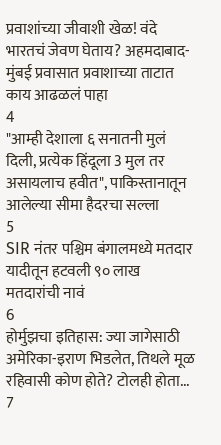प्रवाशांच्या जीवाशी खेळ! वंदे भारतचं जेवण घेताय? अहमदाबाद-मुंबई प्रवासात प्रवाशाच्या ताटात काय आढळलं पाहा
4
"आम्ही देशाला ६ सनातनी मुलं दिली, प्रत्येक हिंदूला 3 मुल तर असायलाच हवीत", पाकिस्तानातून आलेल्या सीमा हैदरचा सल्ला
5
SIR नंतर पश्चिम बंगालमध्ये मतदार यादीतून हटवली ९० लाख मतदारांची नावं
6
होर्मुझचा इतिहास: ज्या जागेसाठी अमेरिका-इराण भिडलेत, तिथले मूळ रहिवासी कोण होते? टोलही होता...
7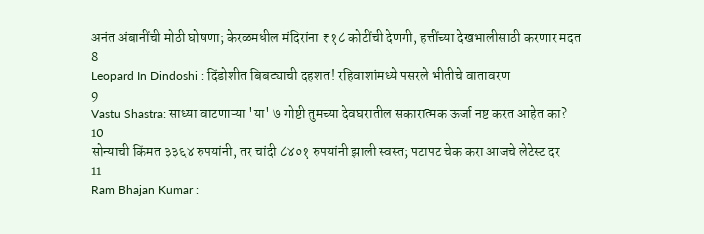अनंत अंबानींची मोठी घोषणा; केरळमधील मंदिरांना ₹१८ कोटींची देणगी, हत्तींच्या देखभालीसाठी करणार मदत
8
Leopard In Dindoshi : दिंडोशीत बिबट्याची दहशत! रहिवाशांमध्ये पसरले भीतीचे वातावरण
9
Vastu Shastra: साध्या वाटणाऱ्या 'या' ७ गोष्टी तुमच्या देवघरातील सकारात्मक ऊर्जा नष्ट करत आहेत का?
10
सोन्याची किंमत ३३६४ रुपयांनी, तर चांदी ८४०१ रुपयांनी झाली स्वस्त; पटापट चेक करा आजचे लेटेस्ट दर
11
Ram Bhajan Kumar :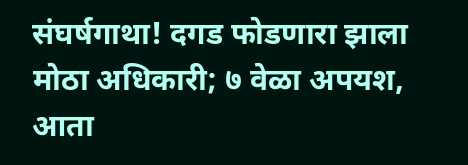संघर्षगाथा! दगड फोडणारा झाला मोठा अधिकारी; ७ वेळा अपयश, आता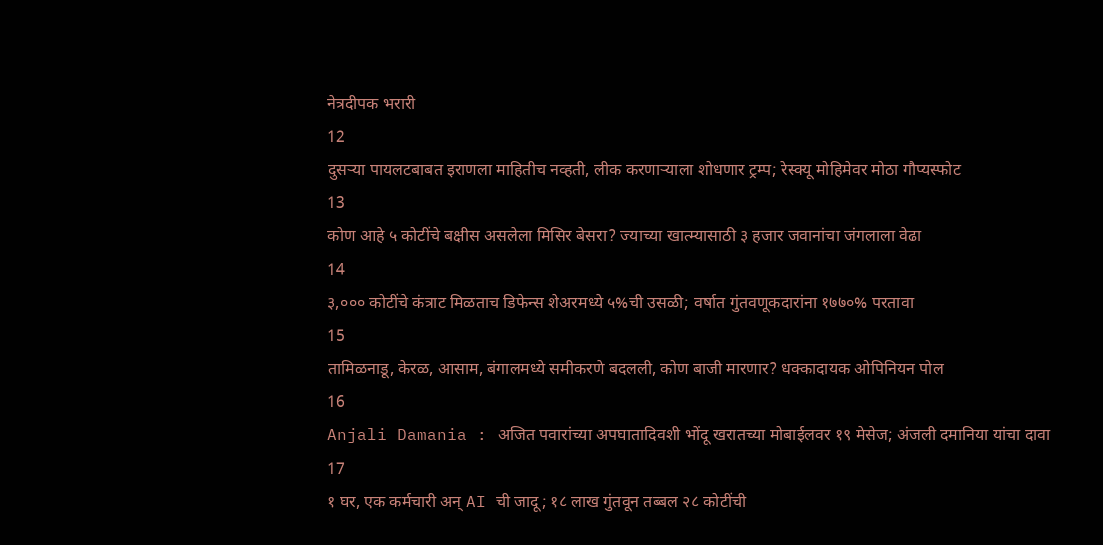नेत्रदीपक भरारी
12
दुसऱ्या पायलटबाबत इराणला माहितीच नव्हती, लीक करणाऱ्याला शोधणार ट्रम्प; रेस्क्यू मोहिमेवर मोठा गौप्यस्फोट
13
कोण आहे ५ कोटींचे बक्षीस असलेला मिसिर बेसरा? ज्याच्या खात्म्यासाठी ३ हजार जवानांचा जंगलाला वेढा
14
३,००० कोटींचे कंत्राट मिळताच डिफेन्स शेअरमध्ये ५%ची उसळी; वर्षात गुंतवणूकदारांना १७७०% परतावा
15
तामिळनाडू, केरळ, आसाम, बंगालमध्ये समीकरणे बदलली, कोण बाजी मारणार? धक्कादायक ओपिनियन पोल
16
Anjali Damania : अजित पवारांच्या अपघातादिवशी भोंदू खरातच्या मोबाईलवर १९ मेसेज; अंजली दमानिया यांचा दावा
17
१ घर, एक कर्मचारी अन् AI ची जादू; १८ लाख गुंतवून तब्बल २८ कोटींची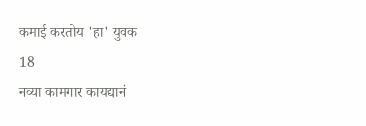कमाई करतोय 'हा' युवक
18
नव्या कामगार कायद्यानं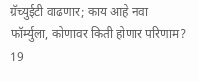ग्रॅच्युईटी वाढणार; काय आहे नवा फॉर्म्युला, कोणावर किती होणार परिणाम?
19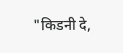"किडनी दे,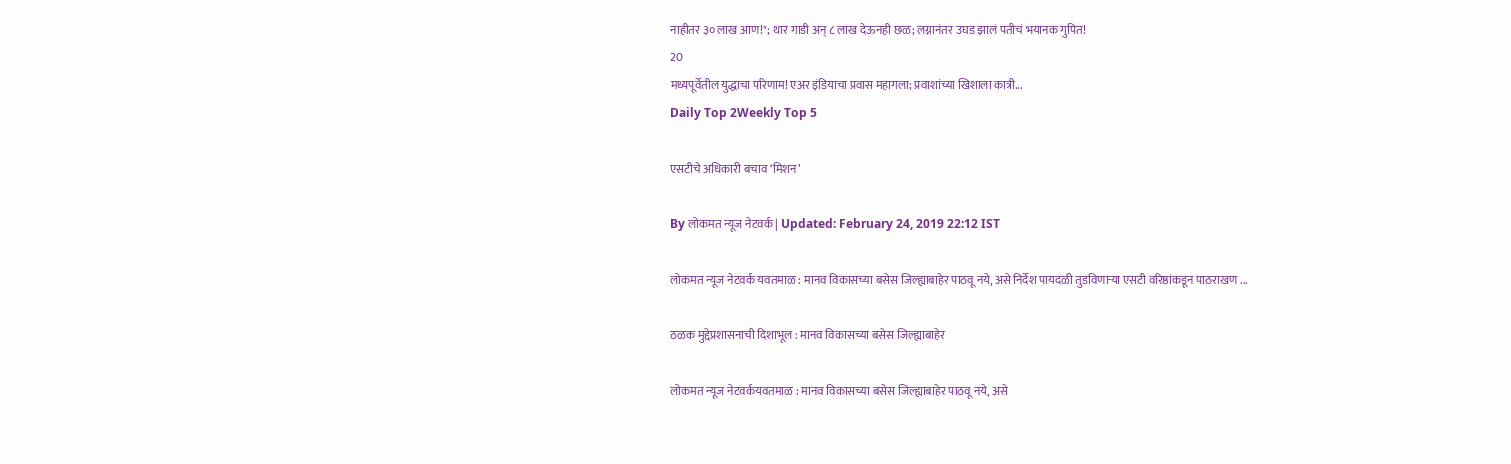नाहीतर ३० लाख आण!"; थार गाडी अन् ८ लाख देऊनही छळ; लग्नानंतर उघड झालं पतीचं भयानक गुपित!
20
मध्यपूर्वेतील युद्धाचा परिणाम! एअर इंडियाचा प्रवास महागला; प्रवाशांच्या खिशाला कात्री...
Daily Top 2Weekly Top 5

एसटीचे अधिकारी बचाव ‘मिशन’

By लोकमत न्यूज नेटवर्क | Updated: February 24, 2019 22:12 IST

लोकमत न्यूज नेटवर्क यवतमाळ : मानव विकासच्या बसेस जिल्ह्याबाहेर पाठवू नये, असे निर्देश पायदळी तुडविणाऱ्या एसटी वरिष्ठांकडून पाठराखण ...

ठळक मुद्देप्रशासनाची दिशाभूल : मानव विकासच्या बसेस जिल्ह्याबाहेर

लोकमत न्यूज नेटवर्कयवतमाळ : मानव विकासच्या बसेस जिल्ह्याबाहेर पाठवू नये, असे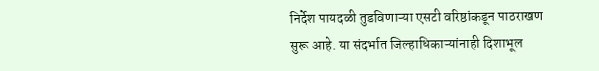निर्देश पायदळी तुडविणाऱ्या एसटी वरिष्ठांकडून पाठराखण सुरू आहे. या संदर्भात जिल्हाधिकाऱ्यांनाही दिशाभूल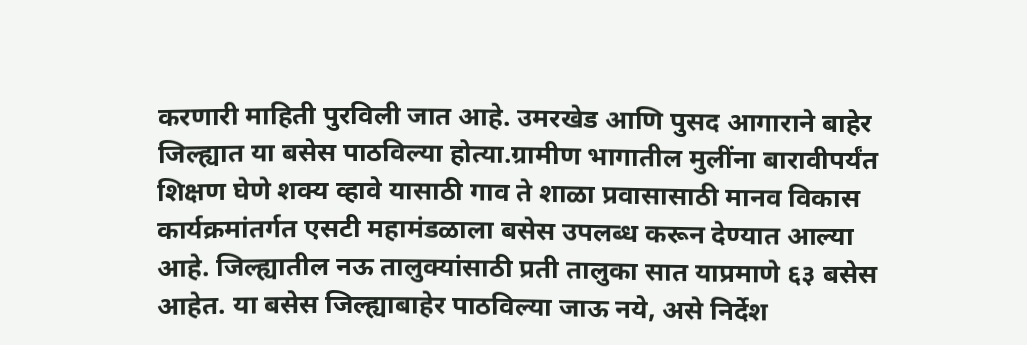करणारी माहिती पुरविली जात आहे. उमरखेड आणि पुसद आगाराने बाहेर जिल्ह्यात या बसेस पाठविल्या होत्या.ग्रामीण भागातील मुलींना बारावीपर्यंत शिक्षण घेणे शक्य व्हावे यासाठी गाव ते शाळा प्रवासासाठी मानव विकास कार्यक्रमांतर्गत एसटी महामंडळाला बसेस उपलब्ध करून देण्यात आल्या आहे. जिल्ह्यातील नऊ तालुक्यांसाठी प्रती तालुका सात याप्रमाणे ६३ बसेस आहेत. या बसेस जिल्ह्याबाहेर पाठविल्या जाऊ नये, असे निर्देश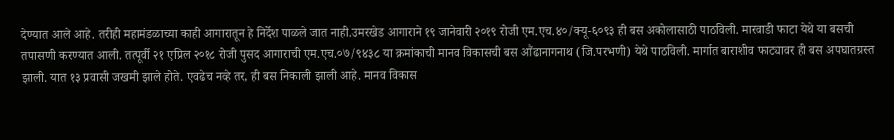देण्यात आले आहे. तरीही महामंडळाच्या काही आगारातून हे निर्देश पाळले जात नाही.उमरखेड आगाराने १९ जानेवारी २०१९ रोजी एम.एच.४०/क्यू-६०९३ ही बस अकोलासाठी पाठविली. मारवाडी फाटा येथे या बसची तपासणी करण्यात आली. तत्पूर्वी २१ एप्रिल २०१८ रोजी पुसद आगाराची एम.एच.०७/९४३८ या क्रमांकाची मानव विकासची बस औंढानागनाथ (जि.परभणी) येथे पाठविली. मार्गात बाराशीव फाट्यावर ही बस अपघातग्रस्त झाली. यात १३ प्रवासी जखमी झाले होते. एवढेच नव्हे तर, ही बस निकाली झाली आहे. मानव विकास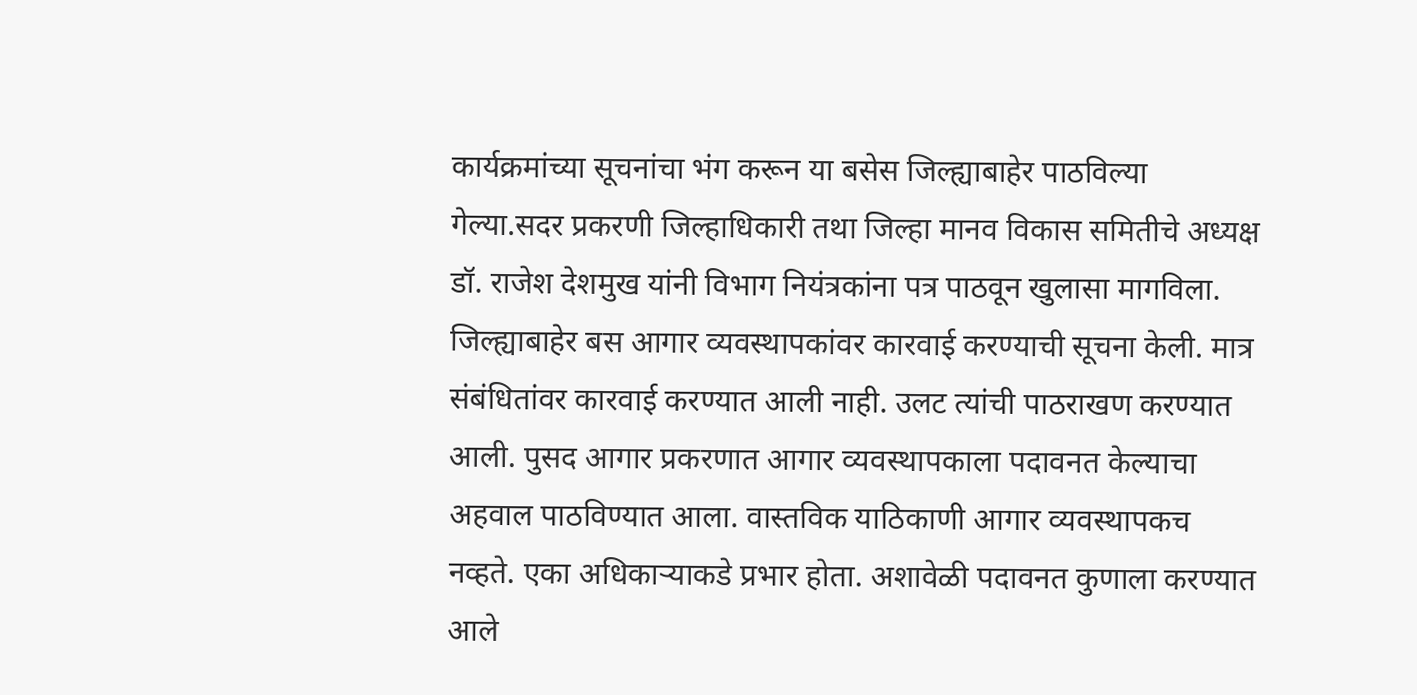कार्यक्रमांच्या सूचनांचा भंग करून या बसेस जिल्ह्याबाहेर पाठविल्या गेल्या.सदर प्रकरणी जिल्हाधिकारी तथा जिल्हा मानव विकास समितीचे अध्यक्ष डॉ. राजेश देशमुख यांनी विभाग नियंत्रकांना पत्र पाठवून खुलासा मागविला. जिल्ह्याबाहेर बस आगार व्यवस्थापकांवर कारवाई करण्याची सूचना केली. मात्र संबंधितांवर कारवाई करण्यात आली नाही. उलट त्यांची पाठराखण करण्यात आली. पुसद आगार प्रकरणात आगार व्यवस्थापकाला पदावनत केल्याचा अहवाल पाठविण्यात आला. वास्तविक याठिकाणी आगार व्यवस्थापकच नव्हते. एका अधिकाऱ्याकडे प्रभार होता. अशावेळी पदावनत कुणाला करण्यात आले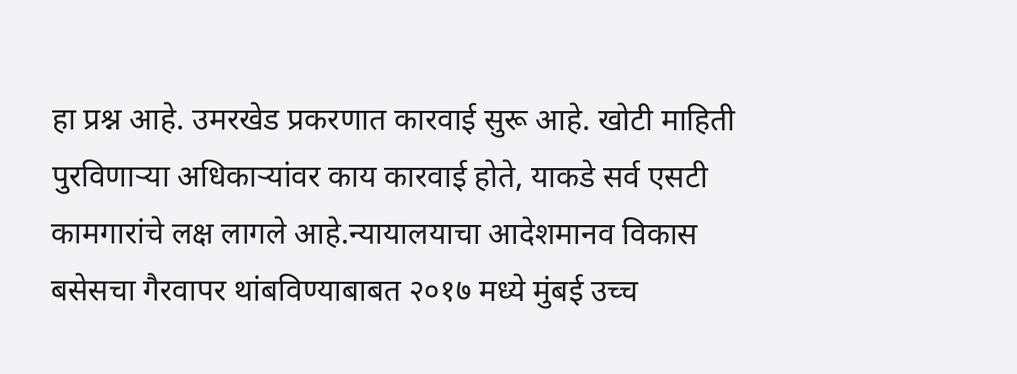हा प्रश्न आहे. उमरखेड प्रकरणात कारवाई सुरू आहे. खोटी माहिती पुरविणाऱ्या अधिकाऱ्यांवर काय कारवाई होते, याकडे सर्व एसटी कामगारांचे लक्ष लागले आहे.न्यायालयाचा आदेशमानव विकास बसेसचा गैरवापर थांबविण्याबाबत २०१७ मध्ये मुंबई उच्च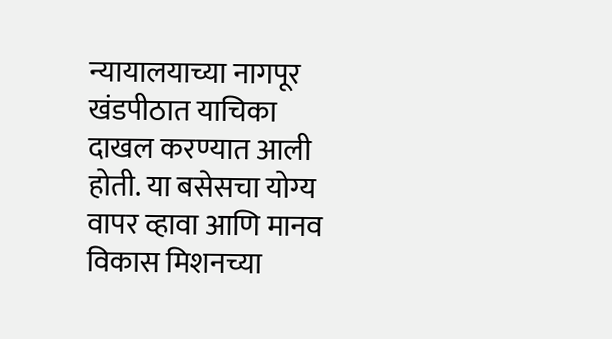न्यायालयाच्या नागपूर खंडपीठात याचिका दाखल करण्यात आली होती. या बसेसचा योग्य वापर व्हावा आणि मानव विकास मिशनच्या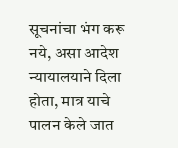सूचनांचा भंग करू नये, असा आदेश न्यायालयाने दिला होता, मात्र याचे पालन केले जात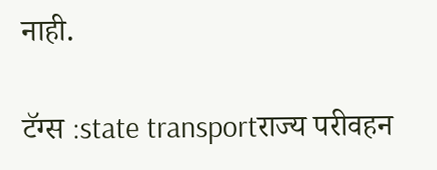नाही.

टॅग्स :state transportराज्य परीवहन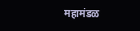महामंडळ